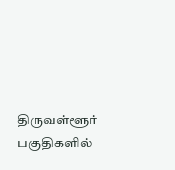திருவள்ளூர் பகுதிகளில்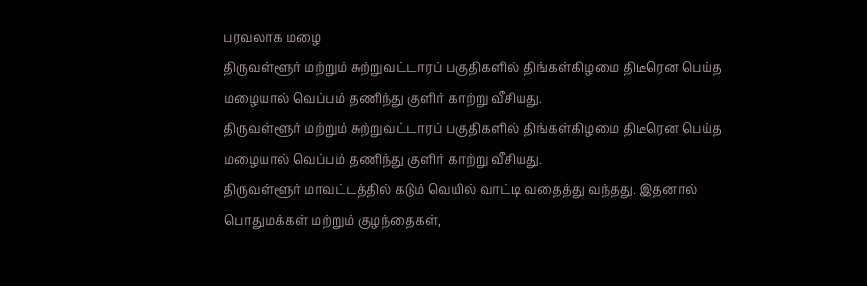பரவலாக மழை
திருவள்ளூர் மற்றும் சுற்றுவட்டாரப் பகுதிகளில் திங்கள்கிழமை திடீரென பெய்த மழையால் வெப்பம் தணிந்து குளிர் காற்று வீசியது.
திருவள்ளூர் மற்றும் சுற்றுவட்டாரப் பகுதிகளில் திங்கள்கிழமை திடீரென பெய்த மழையால் வெப்பம் தணிந்து குளிர் காற்று வீசியது.
திருவள்ளூர் மாவட்டத்தில் கடும் வெயில் வாட்டி வதைத்து வந்தது. இதனால் பொதுமக்கள் மற்றும் குழந்தைகள்,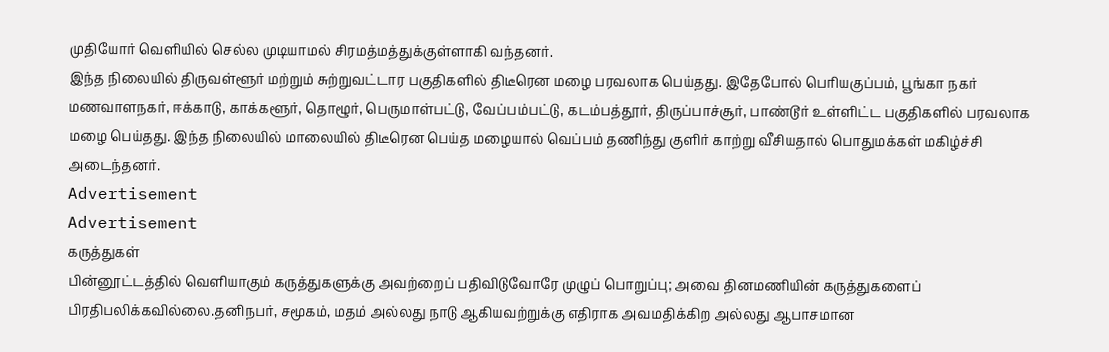முதியோர் வெளியில் செல்ல முடியாமல் சிரமத்மத்துக்குள்ளாகி வந்தனர்.
இந்த நிலையில் திருவள்ளூர் மற்றும் சுற்றுவட்டார பகுதிகளில் திடீரென மழை பரவலாக பெய்தது. இதேபோல் பெரியகுப்பம், பூங்கா நகர் மணவாளநகர், ஈக்காடு, காக்களூர், தொழூர், பெருமாள்பட்டு, வேப்பம்பட்டு, கடம்பத்தூர், திருப்பாச்சூர், பாண்டூர் உள்ளிட்ட பகுதிகளில் பரவலாக மழை பெய்தது. இந்த நிலையில் மாலையில் திடீரென பெய்த மழையால் வெப்பம் தணிந்து குளிர் காற்று வீசியதால் பொதுமக்கள் மகிழ்ச்சி அடைந்தனர்.
Advertisement
Advertisement
கருத்துகள்
பின்னூட்டத்தில் வெளியாகும் கருத்துகளுக்கு அவற்றைப் பதிவிடுவோரே முழுப் பொறுப்பு; அவை தினமணியின் கருத்துகளைப் பிரதிபலிக்கவில்லை.தனிநபர், சமூகம், மதம் அல்லது நாடு ஆகியவற்றுக்கு எதிராக அவமதிக்கிற அல்லது ஆபாசமான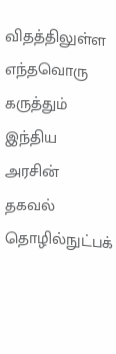விதத்திலுள்ள எந்தவொரு கருத்தும் இந்திய அரசின் தகவல் தொழில்நுட்பக்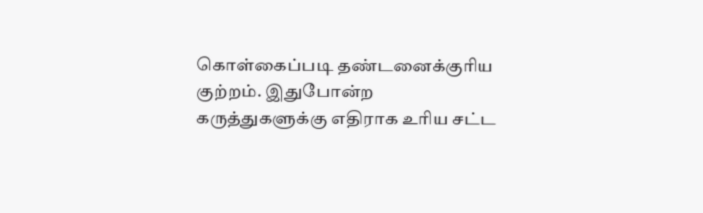கொள்கைப்படி தண்டனைக்குரிய குற்றம். இதுபோன்ற கருத்துகளுக்கு எதிராக உரிய சட்ட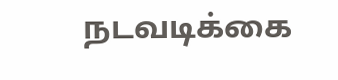நடவடிக்கை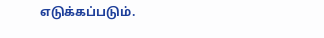எடுக்கப்படும்.